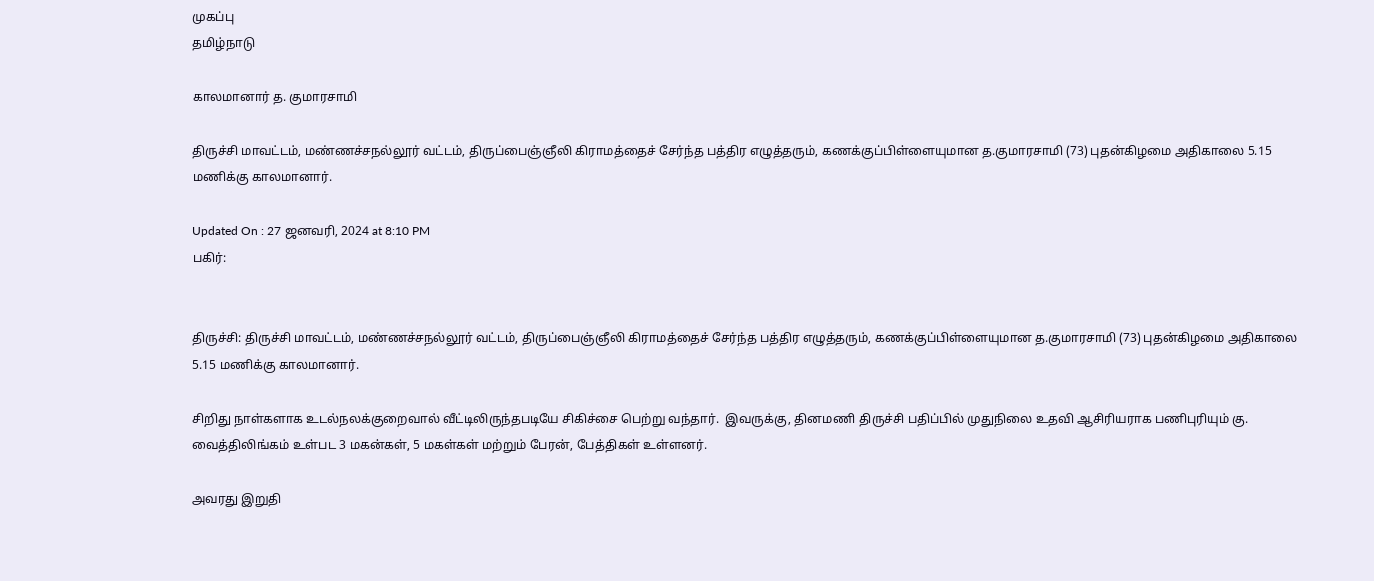முகப்பு
தமிழ்நாடு

காலமானார் த. குமாரசாமி

திருச்சி மாவட்டம், மண்ணச்சநல்லூர் வட்டம், திருப்பைஞ்ஞீலி கிராமத்தைச் சேர்ந்த பத்திர எழுத்தரும், கணக்குப்பிள்ளையுமான த.குமாரசாமி (73) புதன்கிழமை அதிகாலை 5.15 மணிக்கு காலமானார்.

Updated On : 27 ஜனவரி, 2024 at 8:10 PM
பகிர்:


திருச்சி: திருச்சி மாவட்டம், மண்ணச்சநல்லூர் வட்டம், திருப்பைஞ்ஞீலி கிராமத்தைச் சேர்ந்த பத்திர எழுத்தரும், கணக்குப்பிள்ளையுமான த.குமாரசாமி (73) புதன்கிழமை அதிகாலை 5.15 மணிக்கு காலமானார்.

சிறிது நாள்களாக உடல்நலக்குறைவால் வீட்டிலிருந்தபடியே சிகிச்சை பெற்று வந்தார்.  இவருக்கு, தினமணி திருச்சி பதிப்பில் முதுநிலை உதவி ஆசிரியராக பணிபுரியும் கு. வைத்திலிங்கம் உள்பட 3 மகன்கள், 5 மகள்கள் மற்றும் பேரன், பேத்திகள் உள்ளனர்.

அவரது இறுதி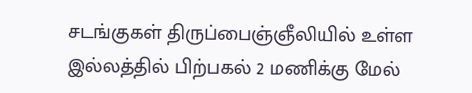சடங்குகள் திருப்பைஞ்ஞீலியில் உள்ள இல்லத்தில் பிற்பகல் 2 மணிக்கு மேல்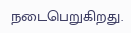நடைபெறுகிறது.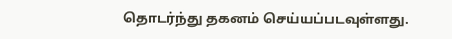தொடர்ந்து தகனம் செய்யப்படவுள்ளது.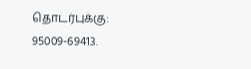தொடர்புக்கு: 95009-69413.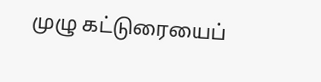முழு கட்டுரையைப்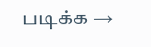படிக்க →